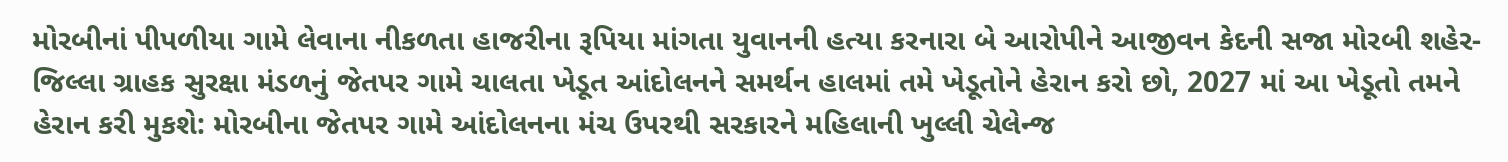મોરબીનાં પીપળીયા ગામે લેવાના નીકળતા હાજરીના રૂપિયા માંગતા યુવાનની હત્યા કરનારા બે આરોપીને આજીવન કેદની સજા મોરબી શહેર-જિલ્લા ગ્રાહક સુરક્ષા મંડળનું જેતપર ગામે ચાલતા ખેડૂત આંદોલનને સમર્થન હાલમાં તમે ખેડૂતોને હેરાન કરો છો, 2027 માં આ ખેડૂતો તમને હેરાન કરી મુકશે: મોરબીના જેતપર ગામે આંદોલનના મંચ ઉપરથી સરકારને મહિલાની ખુલ્લી ચેલેન્જ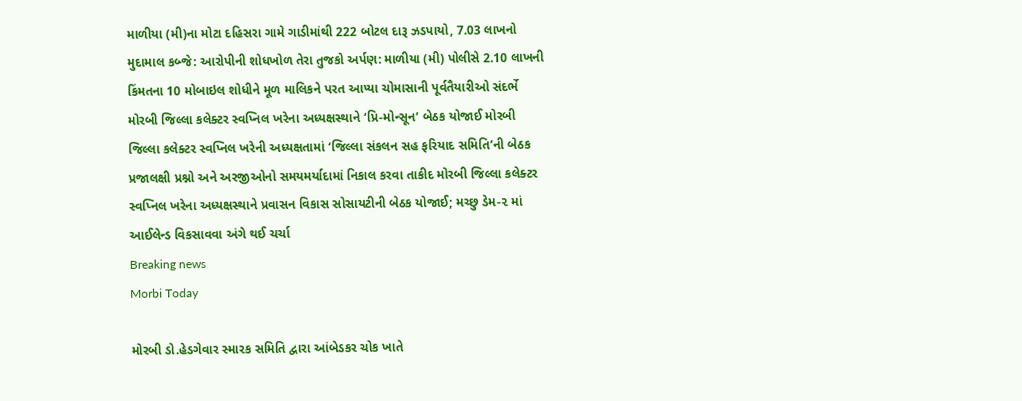માળીયા (મી)ના મોટા દહિસરા ગામે ગાડીમાંથી 222 બોટલ દારૂ ઝડપાયો, 7.03 લાખનો મુદામાલ કબ્જે: આરોપીની શોધખોળ તેરા તુજકો અર્પણ: માળીયા (મી) પોલીસે 2.10 લાખની કિંમતના 10 મોબાઇલ શોધીને મૂળ માલિકને પરત આપ્યા ચોમાસાની પૂર્વતૈયારીઓ સંદર્ભે મોરબી જિલ્લા કલેક્ટર સ્વપ્નિલ ખરેના અધ્યક્ષસ્થાને ‘પ્રિ-મોન્સૂન’ બેઠક યોજાઈ મોરબી જિલ્લા કલેક્ટર સ્વપ્નિલ ખરેની અધ્યક્ષતામાં ‘જિલ્લા સંકલન સહ ફરિયાદ સમિતિ’ની બેઠક પ્રજાલક્ષી પ્રશ્નો અને અરજીઓનો સમયમર્યાદામાં નિકાલ કરવા તાકીદ મોરબી જિલ્લા કલેક્ટર સ્વપ્નિલ ખરેના અધ્યક્ષસ્થાને પ્રવાસન વિકાસ સોસાયટીની બેઠક યોજાઈ; મચ્છુ ડેમ-૨ માં આઈલેન્ડ વિકસાવવા અંગે થઈ ચર્ચા
Breaking news
Morbi Today

મોરબી ડો.હેડગેવાર સ્મારક સમિતિ દ્વારા આંબેડકર ચોક ખાતે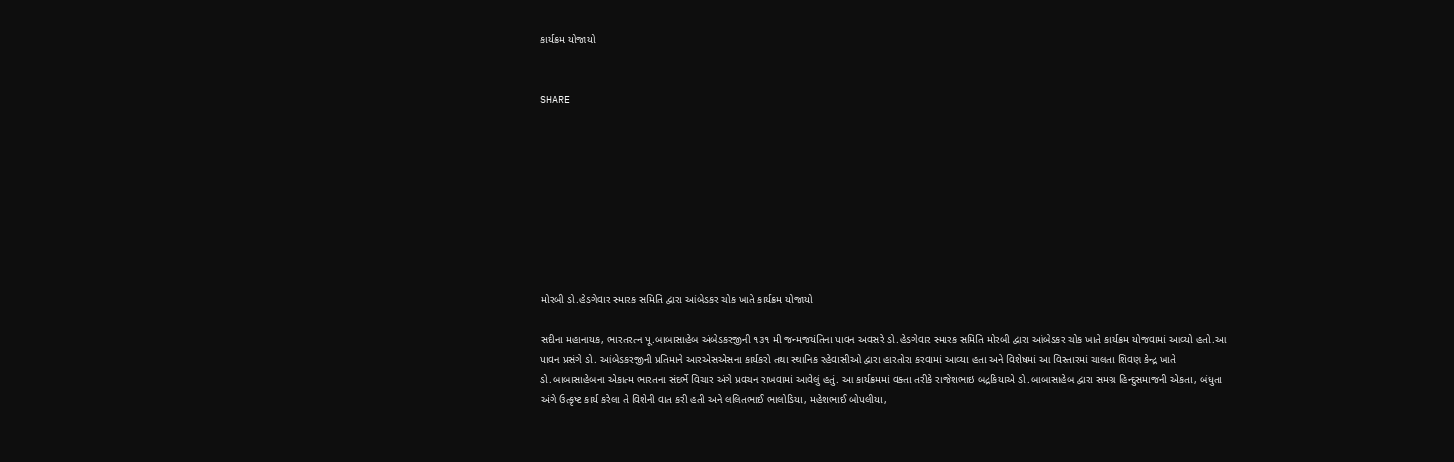કાર્યક્રમ યોજાયો


SHARE









મોરબી ડો.હેડગેવાર સ્મારક સમિતિ દ્વારા આંબેડકર ચોક ખાતે કાર્યક્રમ યોજાયો

સદીના મહાનાયક, ભારતરત્ન પૂ.બાબાસાહેબ અંબેડકરજીની ૧૩૧ મી જન્મજયંતિના પાવન અવસરે ડો.હેડગેવાર સ્મારક સમિતિ મોરબી દ્વારા આંબેડકર ચોક ખાતે કાર્યક્રમ યોજવામાં આવ્યો હતો.આ પાવન પ્રસંગે ડો. આંબેડકરજીની પ્રતિમાને આરએસએસના કાર્યકરો તથા સ્થાનિક રહેવાસીઓ દ્વારા હારતોરા કરવામાં આવ્યા હતા અને વિશેષમાં આ વિસ્તારમાં ચાલતા શિવણ કેન્દ્ર ખાતે ડો.બાબાસાહેબના એકાત્મ ભારતના સંદર્ભે વિચાર અંગે પ્રવચન રાખવામાં આવેલું હતું. આ કાર્યક્રમમાં વક્તા તરીકે રાજેશભાઇ બદ્રકિયાએ ડો.બાબાસાહેબ દ્વારા સમગ્ર હિન્દુસમાજની એકતા, બંધુતા અંગે ઉત્કૃષ્ટ કાર્ય કરેલા તે વિશેની વાત કરી હતી અને લલિતભાઈ ભાલોડિયા, મહેશભાઈ બોપલીયા,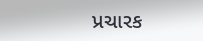પ્રચારક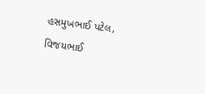હસમુખભાઈ પટેલ, વિજયભાઈ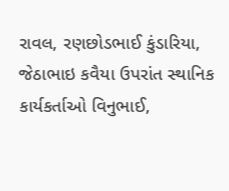રાવલ, રણછોડભાઈ કુંડારિયા, જેઠાભાઇ કવૈયા ઉપરાંત સ્થાનિક કાર્યકર્તાઓ વિનુભાઈ,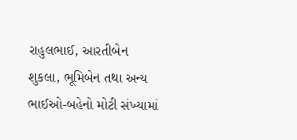રાહુલભાઈ, આરતીબેન શુકલા, ભૂમિબેન તથા અન્ય ભાઈઓ-બહેનો મોટી સંખ્યામાં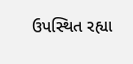ઉપસ્થિત રહ્યા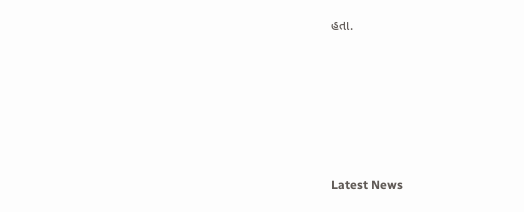હતા.






Latest News